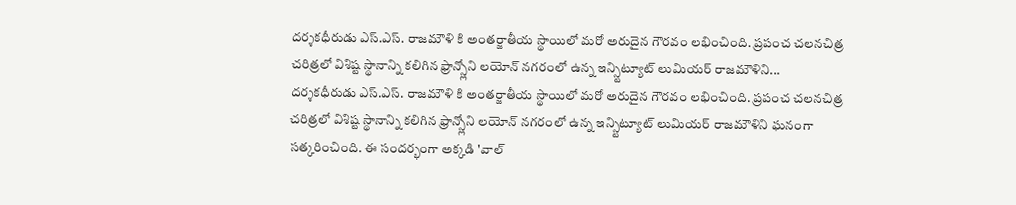దర్శకధీరుడు ఎస్.ఎస్. రాజమౌళి కి అంతర్జాతీయ స్థాయిలో మరో అరుదైన గౌరవం లభించింది. ప్రపంచ చలనచిత్ర చరిత్రలో విశిష్ట స్థానాన్ని కలిగిన ఫ్రాన్స్లోని లయోన్ నగరంలో ఉన్న ఇన్స్టిట్యూట్ లుమియర్ రాజమౌళిని...
దర్శకధీరుడు ఎస్.ఎస్. రాజమౌళి కి అంతర్జాతీయ స్థాయిలో మరో అరుదైన గౌరవం లభించింది. ప్రపంచ చలనచిత్ర చరిత్రలో విశిష్ట స్థానాన్ని కలిగిన ఫ్రాన్స్లోని లయోన్ నగరంలో ఉన్న ఇన్స్టిట్యూట్ లుమియర్ రాజమౌళిని ఘనంగా సత్కరించింది. ఈ సందర్భంగా అక్కడి 'వాల్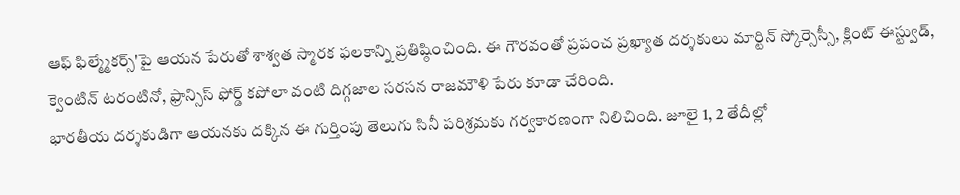ఆఫ్ ఫిల్మ్మేకర్స్'పై ఆయన పేరుతో శాశ్వత స్మారక ఫలకాన్ని ప్రతిష్ఠించింది. ఈ గౌరవంతో ప్రపంచ ప్రఖ్యాత దర్శకులు మార్టిన్ స్కోర్సెస్సీ, క్లింట్ ఈస్ట్వుడ్, క్వెంటిన్ టరంటినో, ఫ్రాన్సిస్ ఫోర్డ్ కపోలా వంటి దిగ్గజాల సరసన రాజమౌళి పేరు కూడా చేరింది.
భారతీయ దర్శకుడిగా ఆయనకు దక్కిన ఈ గుర్తింపు తెలుగు సినీ పరిశ్రమకు గర్వకారణంగా నిలిచింది. జూలై 1, 2 తేదీల్లో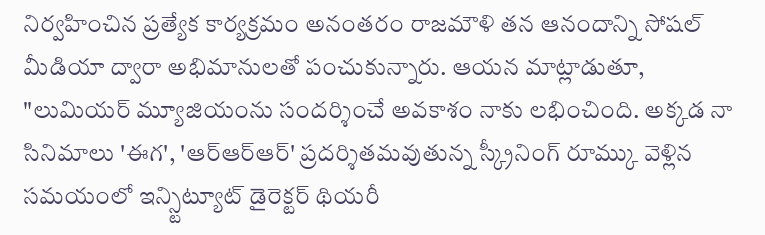నిర్వహించిన ప్రత్యేక కార్యక్రమం అనంతరం రాజమౌళి తన ఆనందాన్ని సోషల్ మీడియా ద్వారా అభిమానులతో పంచుకున్నారు. ఆయన మాట్లాడుతూ, "లుమియర్ మ్యూజియంను సందర్శించే అవకాశం నాకు లభించింది. అక్కడ నా సినిమాలు 'ఈగ', 'ఆర్ఆర్ఆర్' ప్రదర్శితమవుతున్న స్క్రీనింగ్ రూమ్కు వెళ్లిన సమయంలో ఇన్స్టిట్యూట్ డైరెక్టర్ థియరీ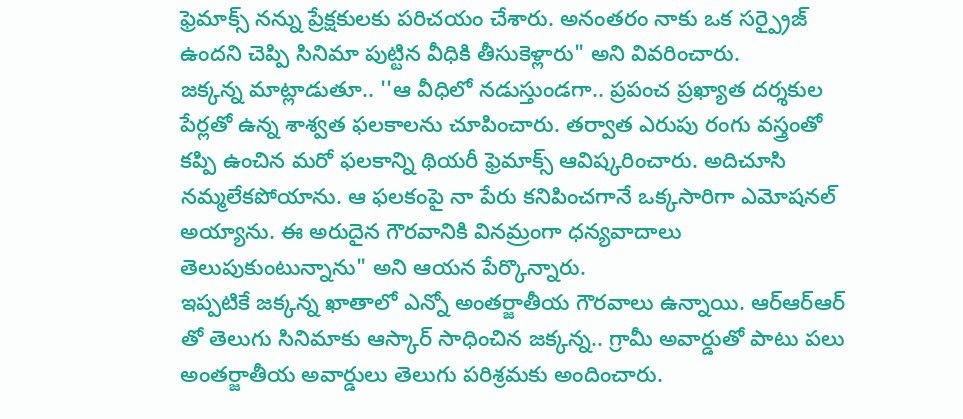ఫ్రెమాక్స్ నన్ను ప్రేక్షకులకు పరిచయం చేశారు. అనంతరం నాకు ఒక సర్ప్రైజ్ ఉందని చెప్పి సినిమా పుట్టిన వీధికి తీసుకెళ్లారు" అని వివరించారు.
జక్కన్న మాట్లాడుతూ.. ''ఆ వీధిలో నడుస్తుండగా.. ప్రపంచ ప్రఖ్యాత దర్శకుల పేర్లతో ఉన్న శాశ్వత ఫలకాలను చూపించారు. తర్వాత ఎరుపు రంగు వస్త్రంతో కప్పి ఉంచిన మరో ఫలకాన్ని థియరీ ఫ్రెమాక్స్ ఆవిష్కరించారు. అదిచూసి నమ్మలేకపోయాను. ఆ ఫలకంపై నా పేరు కనిపించగానే ఒక్కసారిగా ఎమోషనల్ అయ్యాను. ఈ అరుదైన గౌరవానికి వినమ్రంగా ధన్యవాదాలు తెలుపుకుంటున్నాను" అని ఆయన పేర్కొన్నారు.
ఇప్పటికే జక్కన్న ఖాతాలో ఎన్నో అంతర్జాతీయ గౌరవాలు ఉన్నాయి. ఆర్ఆర్ఆర్ తో తెలుగు సినిమాకు ఆస్కార్ సాధించిన జక్కన్న.. గ్రామీ అవార్డుతో పాటు పలు అంతర్జాతీయ అవార్డులు తెలుగు పరిశ్రమకు అందించారు.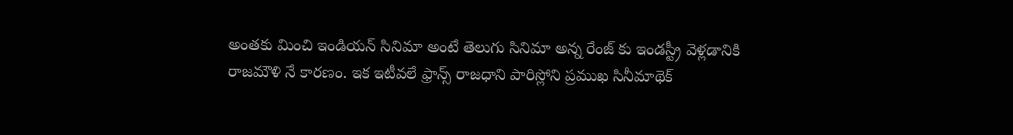అంతకు మించి ఇండియన్ సినిమా అంటే తెలుగు సినిమా అన్న రేంజ్ కు ఇండస్ట్రీ వెళ్లడానికి రాజమౌళి నే కారణం. ఇక ఇటీవలే ఫ్రాన్స్ రాజధాని పారిస్లోని ప్రముఖ సినీమాథెక్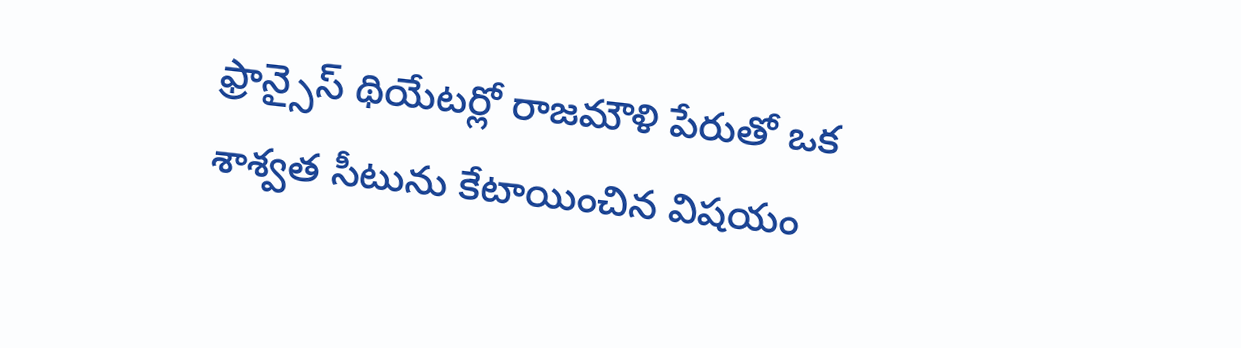ఫ్రాన్సైస్ థియేటర్లో రాజమౌళి పేరుతో ఒక శాశ్వత సీటును కేటాయించిన విషయం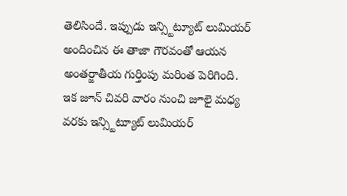తెలిసిందే. ఇప్పుడు ఇన్స్టిట్యూట్ లుమియర్ అందించిన ఈ తాజా గౌరవంతో ఆయన అంతర్జాతీయ గుర్తింపు మరింత పెరిగింది.
ఇక జూన్ చివరి వారం నుంచి జూలై మధ్య వరకు ఇన్స్టిట్యూట్ లుమియర్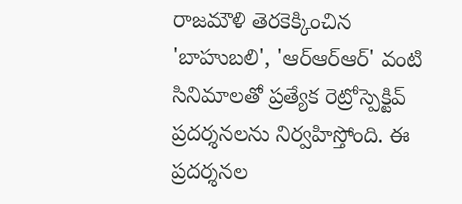రాజమౌళి తెరకెక్కించిన 'బాహుబలి', 'ఆర్ఆర్ఆర్' వంటి సినిమాలతో ప్రత్యేక రెట్రోస్పెక్టివ్ ప్రదర్శనలను నిర్వహిస్తోంది. ఈ ప్రదర్శనల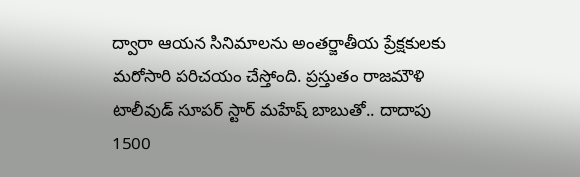ద్వారా ఆయన సినిమాలను అంతర్జాతీయ ప్రేక్షకులకు మరోసారి పరిచయం చేస్తోంది. ప్రస్తుతం రాజమౌళి టాలీవుడ్ సూపర్ స్టార్ మహేష్ బాబుతో.. దాదాపు 1500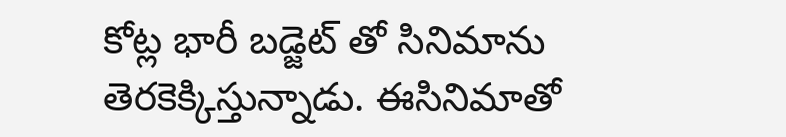కోట్ల భారీ బడ్జెట్ తో సినిమాను తెరకెక్కిస్తున్నాడు. ఈసినిమాతో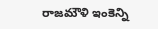రాజమౌళి ఇంకెన్ని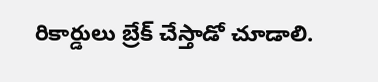రికార్డులు బ్రేక్ చేస్తాడో చూడాలి.